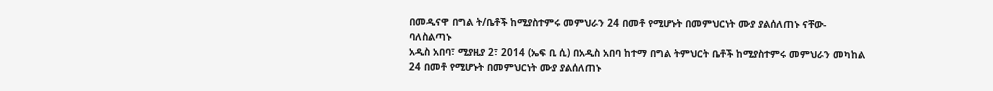በመዲናዋ በግል ት/ቤቶች ከሚያስተምሩ መምህራን 24 በመቶ የሚሆኑት በመምህርነት ሙያ ያልሰለጠኑ ናቸው- ባለስልጣኑ
አዲስ አበባ፣ ሚያዚያ 2፣ 2014 (ኤፍ ቢ ሲ) በአዲስ አበባ ከተማ በግል ትምህርት ቤቶች ከሚያስተምሩ መምህራን መካከል 24 በመቶ የሚሆኑት በመምህርነት ሙያ ያልሰለጠኑ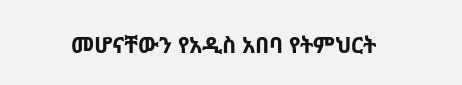መሆናቸውን የአዲስ አበባ የትምህርት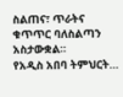ስልጠና፣ ጥራትና ቁጥጥር ባለስልጣን አስታውቋል።
የአዲስ አበባ ትምህርት…